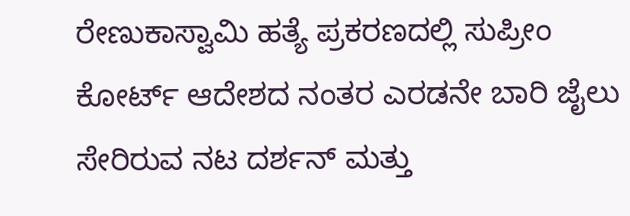ರೇಣುಕಾಸ್ವಾಮಿ ಹತ್ಯೆ ಪ್ರಕರಣದಲ್ಲಿ ಸುಪ್ರೀಂ ಕೋರ್ಟ್ ಆದೇಶದ ನಂತರ ಎರಡನೇ ಬಾರಿ ಜೈಲು ಸೇರಿರುವ ನಟ ದರ್ಶನ್ ಮತ್ತು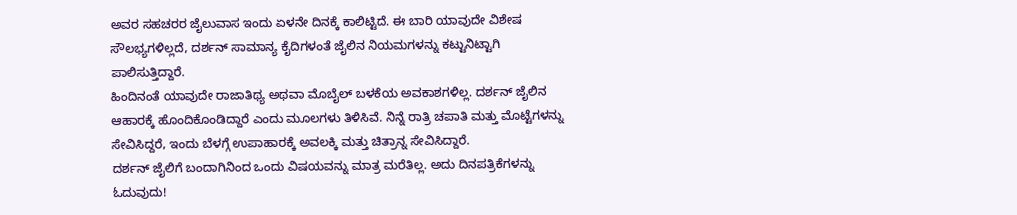ಅವರ ಸಹಚರರ ಜೈಲುವಾಸ ಇಂದು ಏಳನೇ ದಿನಕ್ಕೆ ಕಾಲಿಟ್ಟಿದೆ. ಈ ಬಾರಿ ಯಾವುದೇ ವಿಶೇಷ ಸೌಲಭ್ಯಗಳಿಲ್ಲದೆ, ದರ್ಶನ್ ಸಾಮಾನ್ಯ ಕೈದಿಗಳಂತೆ ಜೈಲಿನ ನಿಯಮಗಳನ್ನು ಕಟ್ಟುನಿಟ್ಟಾಗಿ ಪಾಲಿಸುತ್ತಿದ್ದಾರೆ.
ಹಿಂದಿನಂತೆ ಯಾವುದೇ ರಾಜಾತಿಥ್ಯ ಅಥವಾ ಮೊಬೈಲ್ ಬಳಕೆಯ ಅವಕಾಶಗಳಿಲ್ಲ. ದರ್ಶನ್ ಜೈಲಿನ ಆಹಾರಕ್ಕೆ ಹೊಂದಿಕೊಂಡಿದ್ದಾರೆ ಎಂದು ಮೂಲಗಳು ತಿಳಿಸಿವೆ. ನಿನ್ನೆ ರಾತ್ರಿ ಚಪಾತಿ ಮತ್ತು ಮೊಟ್ಟೆಗಳನ್ನು ಸೇವಿಸಿದ್ದರೆ, ಇಂದು ಬೆಳಗ್ಗೆ ಉಪಾಹಾರಕ್ಕೆ ಅವಲಕ್ಕಿ ಮತ್ತು ಚಿತ್ರಾನ್ನ ಸೇವಿಸಿದ್ದಾರೆ.
ದರ್ಶನ್ ಜೈಲಿಗೆ ಬಂದಾಗಿನಿಂದ ಒಂದು ವಿಷಯವನ್ನು ಮಾತ್ರ ಮರೆತಿಲ್ಲ. ಅದು ದಿನಪತ್ರಿಕೆಗಳನ್ನು ಓದುವುದು!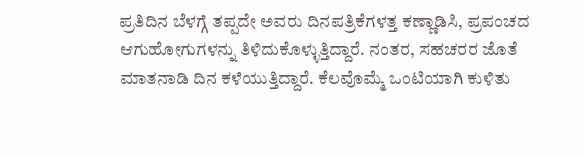ಪ್ರತಿದಿನ ಬೆಳಗ್ಗೆ ತಪ್ಪದೇ ಅವರು ದಿನಪತ್ರಿಕೆಗಳತ್ತ ಕಣ್ಣಾಡಿಸಿ, ಪ್ರಪಂಚದ ಆಗುಹೋಗುಗಳನ್ನು ತಿಳಿದುಕೊಳ್ಳುತ್ತಿದ್ದಾರೆ. ನಂತರ, ಸಹಚರರ ಜೊತೆ ಮಾತನಾಡಿ ದಿನ ಕಳೆಯುತ್ತಿದ್ದಾರೆ. ಕೆಲವೊಮ್ಮೆ ಒಂಟಿಯಾಗಿ ಕುಳಿತು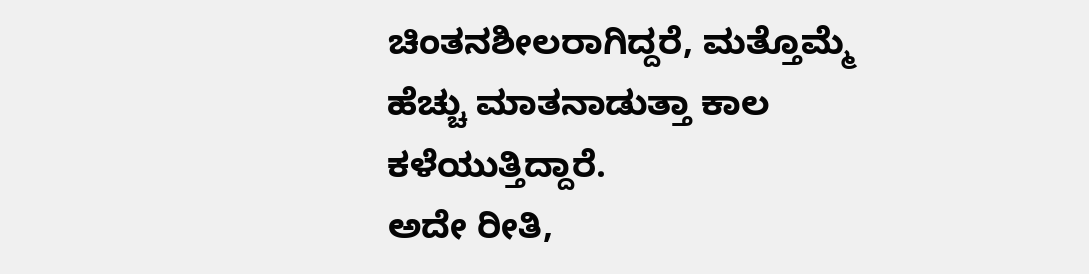ಚಿಂತನಶೀಲರಾಗಿದ್ದರೆ, ಮತ್ತೊಮ್ಮೆ ಹೆಚ್ಚು ಮಾತನಾಡುತ್ತಾ ಕಾಲ ಕಳೆಯುತ್ತಿದ್ದಾರೆ.
ಅದೇ ರೀತಿ,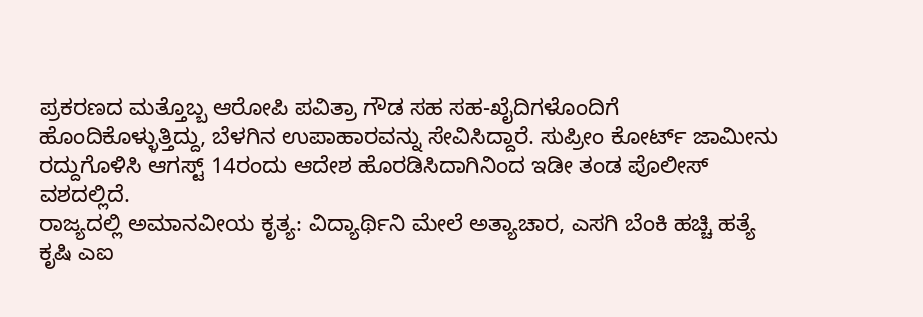ಪ್ರಕರಣದ ಮತ್ತೊಬ್ಬ ಆರೋಪಿ ಪವಿತ್ರಾ ಗೌಡ ಸಹ ಸಹ-ಖೈದಿಗಳೊಂದಿಗೆ ಹೊಂದಿಕೊಳ್ಳುತ್ತಿದ್ದು, ಬೆಳಗಿನ ಉಪಾಹಾರವನ್ನು ಸೇವಿಸಿದ್ದಾರೆ. ಸುಪ್ರೀಂ ಕೋರ್ಟ್ ಜಾಮೀನು ರದ್ದುಗೊಳಿಸಿ ಆಗಸ್ಟ್ 14ರಂದು ಆದೇಶ ಹೊರಡಿಸಿದಾಗಿನಿಂದ ಇಡೀ ತಂಡ ಪೊಲೀಸ್ ವಶದಲ್ಲಿದೆ.
ರಾಜ್ಯದಲ್ಲಿ ಅಮಾನವೀಯ ಕೃತ್ಯ: ವಿದ್ಯಾರ್ಥಿನಿ ಮೇಲೆ ಅತ್ಯಾಚಾರ, ಎಸಗಿ ಬೆಂಕಿ ಹಚ್ಚಿ ಹತ್ಯೆ
ಕೃಷಿ ಎಐ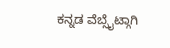ಕನ್ನಡ ವೆಬ್ಸೈಟ್ಗಾಗಿ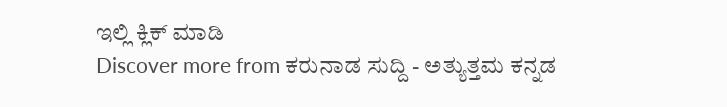ಇಲ್ಲಿ ಕ್ಲಿಕ್ ಮಾಡಿ
Discover more from ಕರುನಾಡ ಸುದ್ದಿ - ಅತ್ಯುತ್ತಮ ಕನ್ನಡ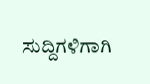ಸುದ್ದಿಗಳಿಗಾಗಿ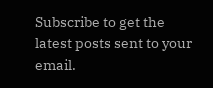Subscribe to get the latest posts sent to your email.